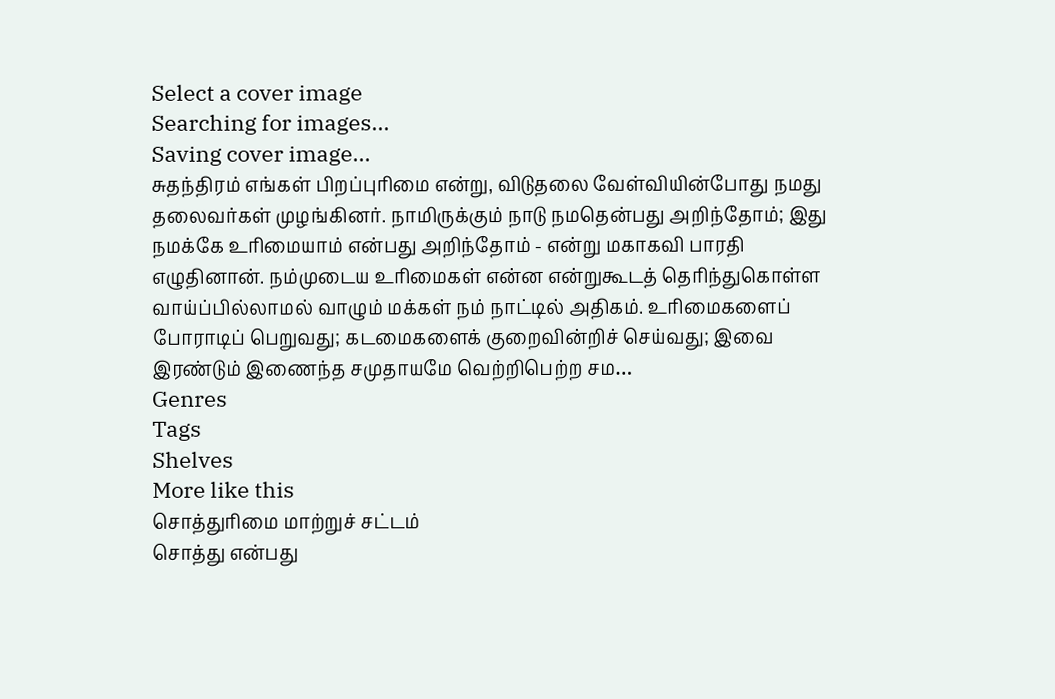Select a cover image
Searching for images...
Saving cover image...
சுதந்திரம் எங்கள் பிறப்புரிமை என்று, விடுதலை வேள்வியின்போது நமது தலைவர்கள் முழங்கினர். நாமிருக்கும் நாடு நமதென்பது அறிந்தோம்; இது நமக்கே உரிமையாம் என்பது அறிந்தோம் - என்று மகாகவி பாரதி எழுதினான். நம்முடைய உரிமைகள் என்ன என்றுகூடத் தெரிந்துகொள்ள வாய்ப்பில்லாமல் வாழும் மக்கள் நம் நாட்டில் அதிகம். உரிமைகளைப் போராடிப் பெறுவது; கடமைகளைக் குறைவின்றிச் செய்வது; இவை இரண்டும் இணைந்த சமுதாயமே வெற்றிபெற்ற சம…
Genres
Tags
Shelves
More like this
சொத்துரிமை மாற்றுச் சட்டம்
சொத்து என்பது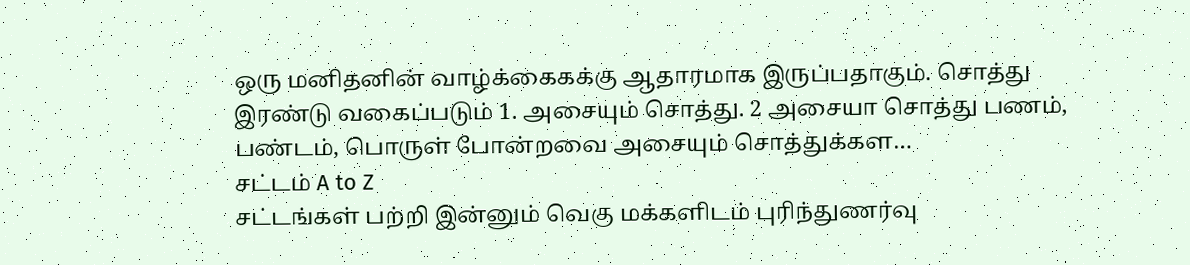ஒரு மனிதனின் வாழ்க்கைகக்கு ஆதாரமாக இருப்பதாகும். சொத்து இரண்டு வகைப்படும் 1. அசையும் சொத்து. 2 அசையா சொத்து பணம், பண்டம், பொருள் போன்றவை அசையும் சொத்துக்கள…
சட்டம் A to Z
சட்டங்கள் பற்றி இன்னும் வெகு மக்களிடம் புரிந்துணர்வு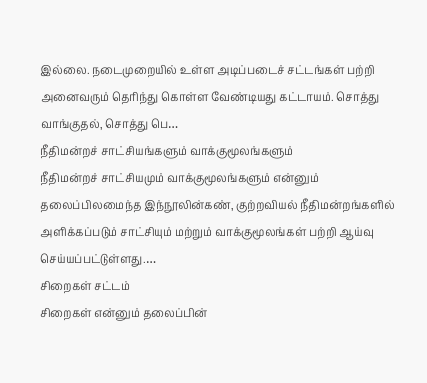இல்லை. நடைமுறையில் உள்ள அடிப்படைச் சட்டங்கள் பற்றி அனைவரும் தெரிந்து கொள்ள வேண்டியது கட்டாயம். சொத்து வாங்குதல், சொத்து பெ…
நீதிமன்றச் சாட்சியங்களும் வாக்குமூலங்களும்
நீதிமன்றச் சாட்சியமும் வாக்குமூலங்களும் என்னும் தலைப்பிலமைந்த இந்நூலின்கண், குற்றவியல் நீதிமன்றங்களில் அளிக்கப்படும் சாட்சியும் மற்றும் வாக்குமூலங்கள் பற்றி ஆய்வு செய்யப்பட்டுள்ளது.…
சிறைகள் சட்டம்
சிறைகள் என்னும் தலைப்பின்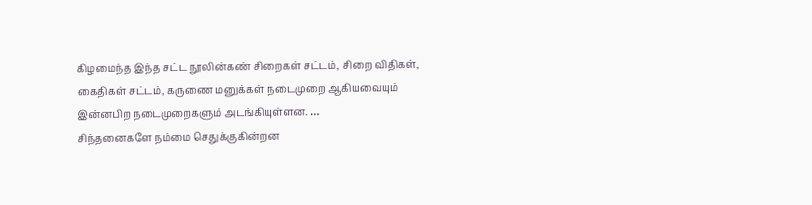கிழமைந்த இந்த சட்ட நூலின்கண் சிறைகள் சட்டம், சிறை விதிகள், கைதிகள் சட்டம், கருணை மனுக்கள் நடைமுறை ஆகியவையும் இன்னபிற நடைமுறைகளும் அடங்கியுள்ளன. …
சிந்தனைகளே நம்மை செதுக்குகின்றன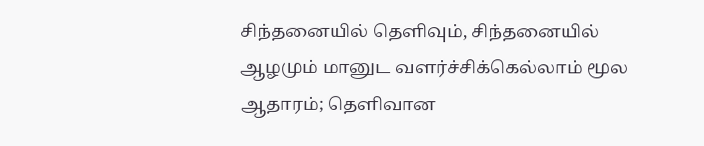சிந்தனையில் தெளிவும், சிந்தனையில் ஆழமும் மானுட வளர்ச்சிக்கெல்லாம் மூல ஆதாரம்; தெளிவான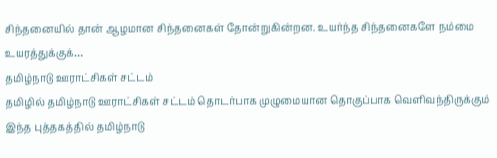சிந்தனையில் தான் ஆழமான சிந்தனைகள் தோன்றுகின்றன. உயர்ந்த சிந்தனைகளே நம்மை உயரத்துக்குக்…
தமிழ்நாடு ஊராட்சிகள் சட்டம்
தமிழில் தமிழ்நாடு ஊராட்சிகள் சட்டம் தொடர்பாக முழுமையான தொகுப்பாக வெளிவந்திருக்கும் இந்த புத்தகத்தில் தமிழ்நாடு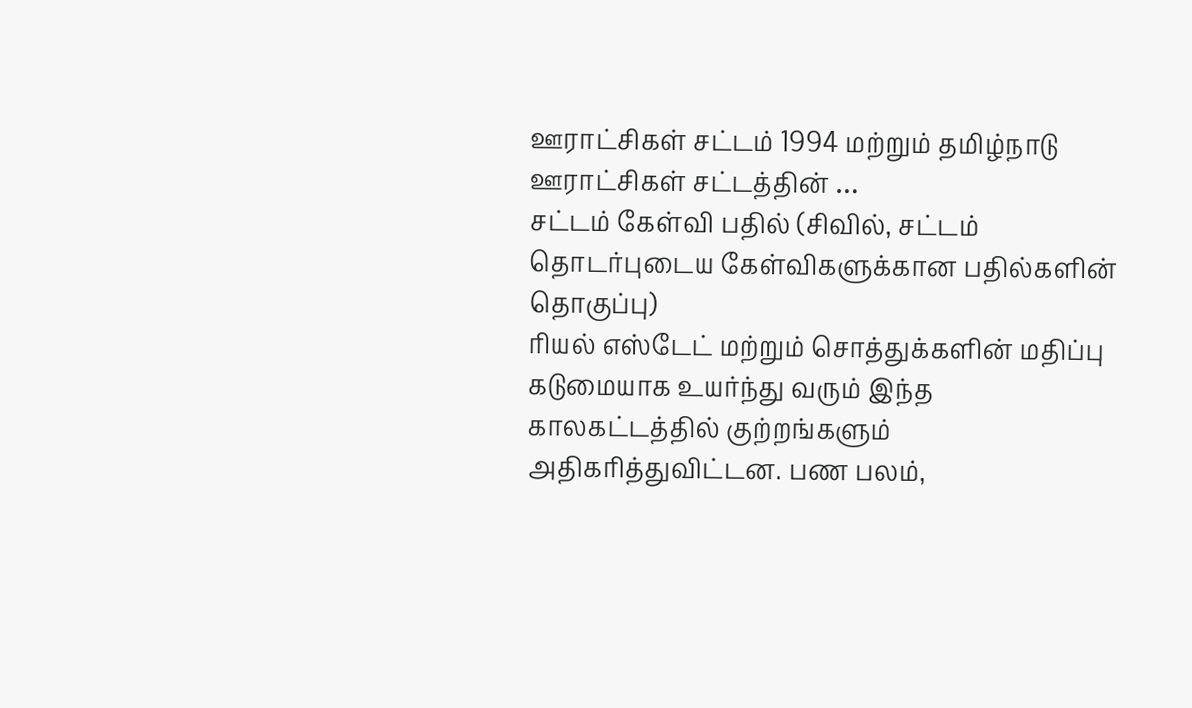ஊராட்சிகள் சட்டம் 1994 மற்றும் தமிழ்நாடு ஊராட்சிகள் சட்டத்தின் …
சட்டம் கேள்வி பதில் (சிவில், சட்டம் தொடர்புடைய கேள்விகளுக்கான பதில்களின் தொகுப்பு)
ரியல் எஸ்டேட் மற்றும் சொத்துக்களின் மதிப்பு கடுமையாக உயர்ந்து வரும் இந்த காலகட்டத்தில் குற்றங்களும் அதிகரித்துவிட்டன. பண பலம்,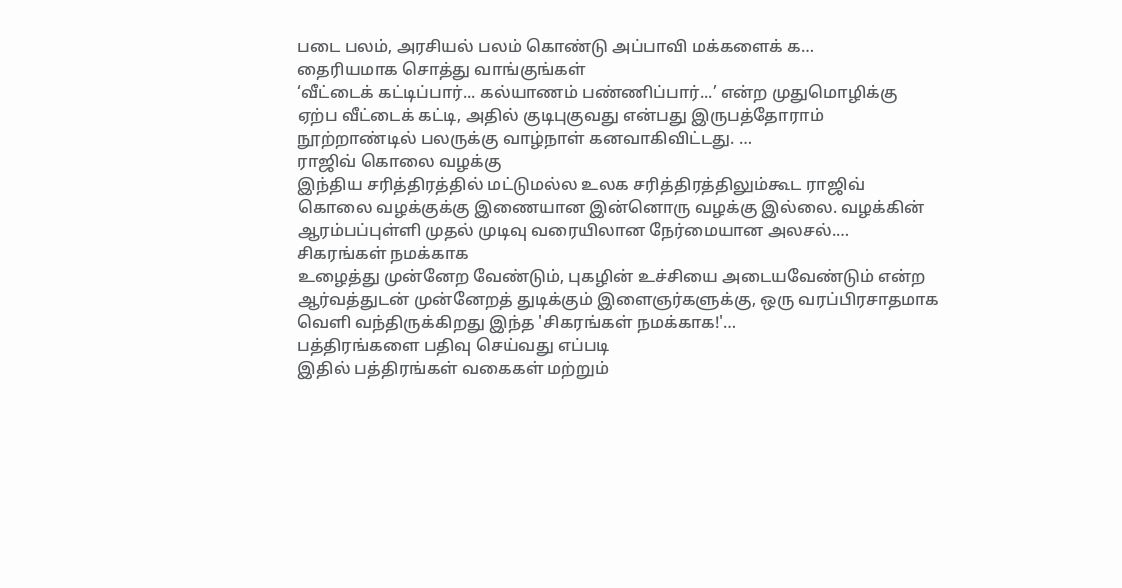படை பலம், அரசியல் பலம் கொண்டு அப்பாவி மக்களைக் க…
தைரியமாக சொத்து வாங்குங்கள்
‘வீட்டைக் கட்டிப்பார்... கல்யாணம் பண்ணிப்பார்...’ என்ற முதுமொழிக்கு ஏற்ப வீட்டைக் கட்டி, அதில் குடிபுகுவது என்பது இருபத்தோராம் நூற்றாண்டில் பலருக்கு வாழ்நாள் கனவாகிவிட்டது. …
ராஜிவ் கொலை வழக்கு
இந்திய சரித்திரத்தில் மட்டுமல்ல உலக சரித்திரத்திலும்கூட ராஜிவ் கொலை வழக்குக்கு இணையான இன்னொரு வழக்கு இல்லை. வழக்கின் ஆரம்பப்புள்ளி முதல் முடிவு வரையிலான நேர்மையான அலசல்.…
சிகரங்கள் நமக்காக
உழைத்து முன்னேற வேண்டும், புகழின் உச்சியை அடையவேண்டும் என்ற ஆர்வத்துடன் முன்னேறத் துடிக்கும் இளைஞர்களுக்கு, ஒரு வரப்பிரசாதமாக வெளி வந்திருக்கிறது இந்த 'சிகரங்கள் நமக்காக!'…
பத்திரங்களை பதிவு செய்வது எப்படி
இதில் பத்திரங்கள் வகைகள் மற்றும்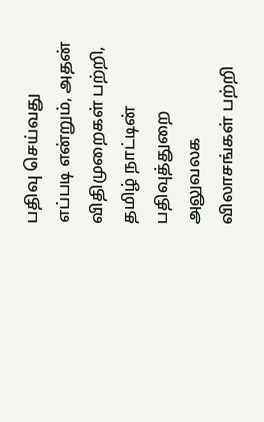பதிவு செய்வது எப்படி என்றும், அதன் விதிமுறைகள் பற்றி, தமிழ் நாட்டின் பதிவுத்துறை அலுவலக விலாசங்கள் பற்றி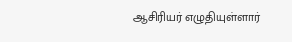ஆசிரியர் எழுதியுள்ளார்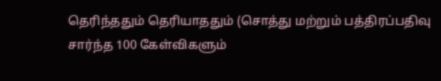தெரிந்ததும் தெரியாததும் (சொத்து மற்றும் பத்திரப்பதிவு சார்ந்த 100 கேள்விகளும்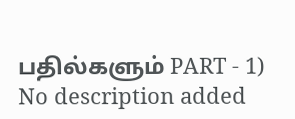பதில்களும் PART - 1)
No description added